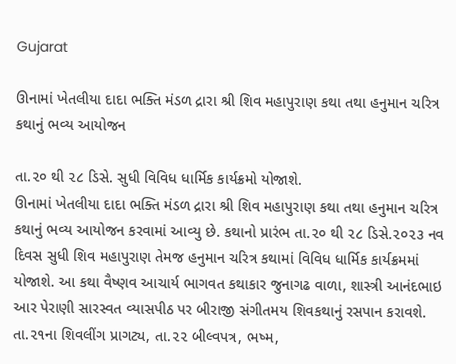Gujarat

ઊનામાં ખેતલીયા દાદા ભક્તિ મંડળ દ્રારા શ્રી શિવ મહાપુરાણ કથા તથા હનુમાન ચરિત્ર કથાનું ભવ્ય આયોજન

તા.૨૦ થી ૨૮ ડિસે. સુધી વિવિધ ધાર્મિક કાર્યક્રમો યોજાશે.
ઊનામાં ખેતલીયા દાદા ભક્તિ મંડળ દ્રારા શ્રી શિવ મહાપુરાણ કથા તથા હનુમાન ચરિત્ર કથાનું ભવ્ય આયોજન કરવામાં આવ્યુ છે. કથાનો પ્રારંભ તા.૨૦ થી ૨૮ ડિસે.૨૦૨૩ નવ દિવસ સુધી શિવ મહાપુરાણ તેમજ હનુમાન ચરિત્ર કથામાં વિવિધ ધાર્મિક કાર્યક્રમમાં યોજાશે. આ કથા વૈષ્ણવ આચાર્ય ભાગવત કથાકાર જુનાગઢ વાળા, શાસ્ત્રી આનંદભાઇ આર પેરાણી સારસ્વત વ્યાસપીઠ પર બીરાજી સંગીતમય શિવકથાનું રસપાન કરાવશે. તા.૨૧ના શિવલીંગ પ્રાગટ્ય, તા.૨૨ બીલ્વપત્ર, ભષ્મ,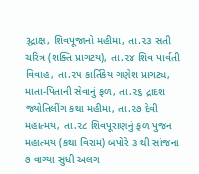રૂદ્રાક્ષ, શિવપૂજાનો મહીમા, તા.૨૩ સતી ચરિત્ર (શક્તિ પ્રાગટય), તા.૨૪ શિવ પાર્વતી વિવાહ, તા.૨૫ કાર્તિકેય ગણેશ પ્રાગટ્ય, માતા-પિતાની સેવાનું ફળ, તા.૨૬ દ્રાદશ જ્યોતિલીંગ કથા મહીમા, તા.૨૭ દેવી મહાત્મય, તા.૨૮ શિવપૂરાણનું ફળ પુજન મહાત્મય (કથા વિરામ) બપોરે ૩ થી સાંજના ૭ વાગ્યા સુધી અલગ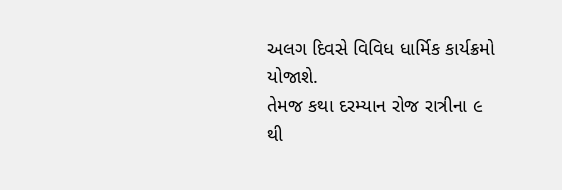અલગ દિવસે વિવિધ ધાર્મિક કાર્યક્રમો યોજાશે.
તેમજ કથા દરમ્યાન રોજ રાત્રીના ૯ થી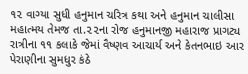૧૨ વાગ્યા સુધી હનુમાન ચરિત્ર કથા અને હનુમાન ચાલીસા મહાત્મય તેમજ તા.૨૨ના રોજ હનુમાનજી મહારાજ પ્રાગટ્ય રાત્રીના ૧૧ કલાકે જેમાં વૈષ્ણવ આચાર્ય અને કેતનભાઇ આર પેરાણીના સુમધુર કંઠે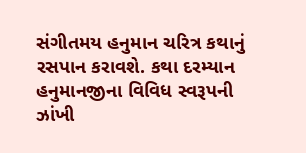સંગીતમય હનુમાન ચરિત્ર કથાનું રસપાન કરાવશે. કથા દરમ્યાન હનુમાનજીના વિવિધ સ્વરૂપની ઝાંખી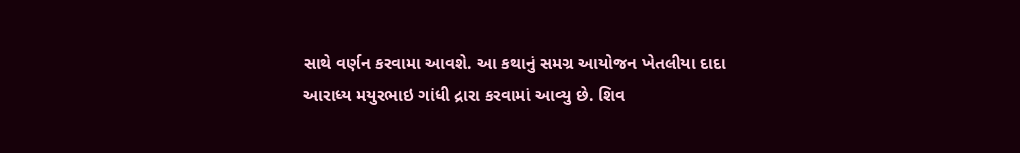સાથે વર્ણન કરવામા આવશે. આ કથાનું સમગ્ર આયોજન ખેતલીયા દાદા આરાધ્ય મયુરભાઇ ગાંધી દ્રારા કરવામાં આવ્યુ છે. શિવ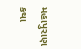મહાપુરાણ કથા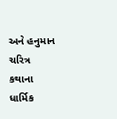અને હનુમાન ચરિત્ર કથાના ધાર્મિક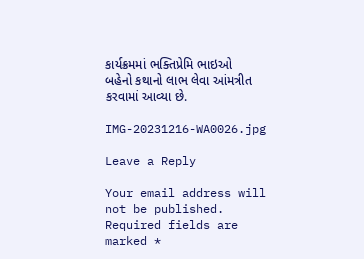કાર્યક્રમમાં ભક્તિપ્રેમિ ભાઇઓ બહેનો કથાનો લાભ લેવા આંમત્રીત કરવામાં આવ્યા છે.

IMG-20231216-WA0026.jpg

Leave a Reply

Your email address will not be published. Required fields are marked *